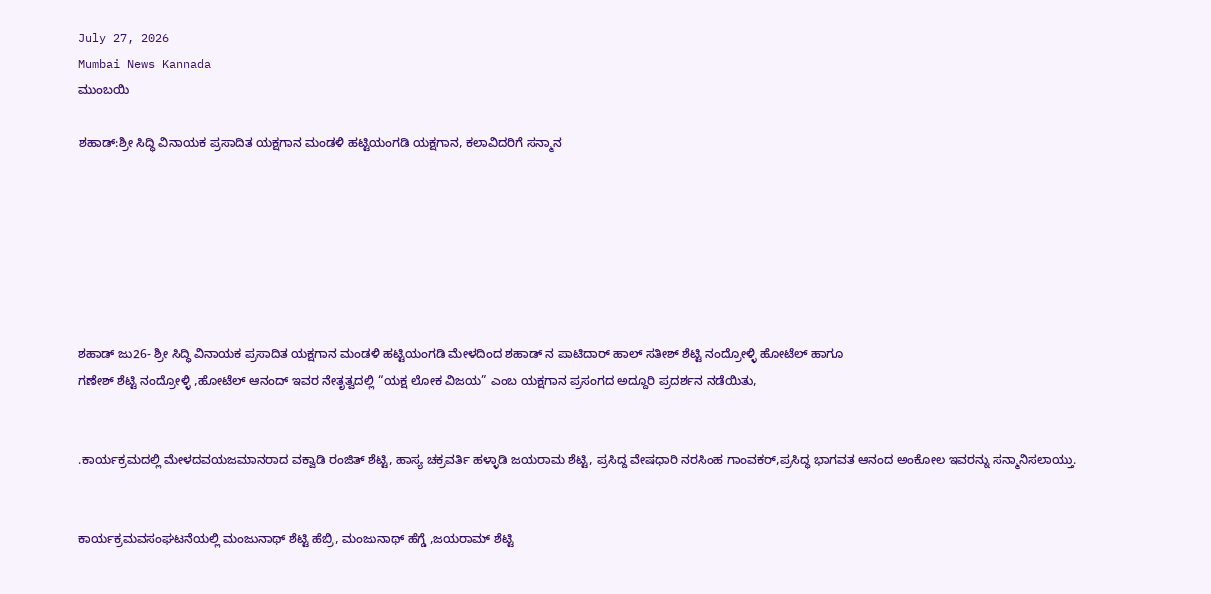July 27, 2026
Mumbai News Kannada
ಮುಂಬಯಿ

ಶಹಾಡ್:ಶ್ರೀ ಸಿದ್ಧಿ ವಿನಾಯಕ ಪ್ರಸಾದಿತ ಯಕ್ಷಗಾನ ಮಂಡಳಿ ಹಟ್ಟಿಯಂಗಡಿ ಯಕ್ಷಗಾನ, ಕಲಾವಿದರಿಗೆ ಸನ್ಮಾನ







ಶಹಾಡ್ ಜು26- ಶ್ರೀ ಸಿದ್ಧಿ ವಿನಾಯಕ ಪ್ರಸಾದಿತ ಯಕ್ಷಗಾನ ಮಂಡಳಿ ಹಟ್ಟಿಯಂಗಡಿ ಮೇಳದಿಂದ ಶಹಾಡ್ ನ ಪಾಟಿದಾರ್ ಹಾಲ್ ಸತೀಶ್ ಶೆಟ್ಟಿ ನಂದ್ರೋಳ್ಳಿ ಹೋಟೆಲ್ ಹಾಗೂ
ಗಣೇಶ್ ಶೆಟ್ಟಿ ನಂದ್ರೋಳ್ಳಿ ,ಹೋಟೆಲ್ ಆನಂದ್ ಇವರ ನೇತೃತ್ವದಲ್ಲಿ “ಯಕ್ಷ ಲೋಕ ವಿಜಯ” ಎಂಬ ಯಕ್ಷಗಾನ ಪ್ರಸಂಗದ ಅದ್ದೂರಿ ಪ್ರದರ್ಶನ ನಡೆಯಿತು,


.ಕಾರ್ಯಕ್ರಮದಲ್ಲಿ ಮೇಳದವಯಜಮಾನರಾದ ವಕ್ವಾಡಿ ರಂಜಿತ್ ಶೆಟ್ಟಿ, ಹಾಸ್ಯ ಚಕ್ರವರ್ತಿ ಹಳ್ಳಾಡಿ ಜಯರಾಮ ಶೆಟ್ಟಿ, ಪ್ರಸಿದ್ದ ವೇಷಧಾರಿ ನರಸಿಂಹ ಗಾಂವಕರ್,ಪ್ರಸಿದ್ಧ ಭಾಗವತ ಆನಂದ ಅಂಕೋಲ ಇವರನ್ನು ಸನ್ಮಾನಿಸಲಾಯ್ತು.


ಕಾರ್ಯಕ್ರಮವಸಂಘಟನೆಯಲ್ಲಿ ಮಂಜುನಾಥ್ ಶೆಟ್ಟಿ ಹೆಬ್ರಿ, ಮಂಜುನಾಥ್ ಹೆಗ್ಡೆ ,ಜಯರಾಮ್ ಶೆಟ್ಟಿ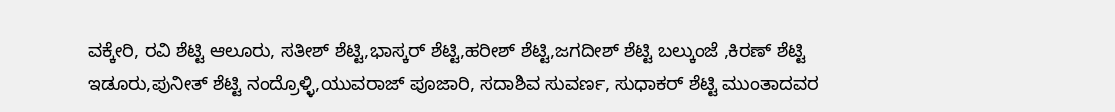ವಕ್ಕೇರಿ, ರವಿ ಶೆಟ್ಟಿ ಆಲೂರು, ಸತೀಶ್ ಶೆಟ್ಟಿ,ಭಾಸ್ಕರ್ ಶೆಟ್ಟಿ,ಹರೀಶ್ ಶೆಟ್ಟಿ,ಜಗದೀಶ್ ಶೆಟ್ಟಿ ಬಲ್ಕುಂಜೆ ,ಕಿರಣ್ ಶೆಟ್ಟಿ ಇಡೂರು,ಪುನೀತ್ ಶೆಟ್ಟಿ ನಂದ್ರೊಳ್ಳಿ,ಯುವರಾಜ್ ಪೂಜಾರಿ, ಸದಾಶಿವ ಸುವರ್ಣ, ಸುಧಾಕರ್ ಶೆಟ್ಟಿ ಮುಂತಾದವರ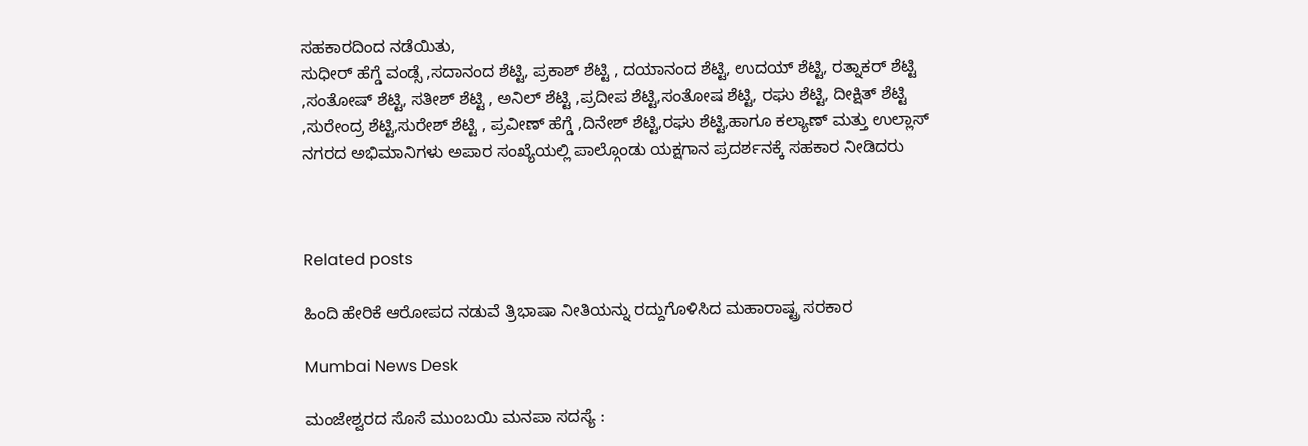ಸಹಕಾರದಿಂದ ನಡೆಯಿತು,
ಸುಧೀರ್ ಹೆಗ್ಡೆ ವಂಡ್ಸೆ ,ಸದಾನಂದ ಶೆಟ್ಟಿ, ಪ್ರಕಾಶ್ ಶೆಟ್ಟಿ , ದಯಾನಂದ ಶೆಟ್ಟಿ, ಉದಯ್ ಶೆಟ್ಟಿ, ರತ್ನಾಕರ್ ಶೆಟ್ಟಿ ,ಸಂತೋಷ್ ಶೆಟ್ಟಿ, ಸತೀಶ್ ಶೆಟ್ಟಿ , ಅನಿಲ್ ಶೆಟ್ಟಿ ,ಪ್ರದೀಪ ಶೆಟ್ಟಿ,ಸಂತೋಷ ಶೆಟ್ಟಿ, ರಘು ಶೆಟ್ಟಿ, ದೀಕ್ಷಿತ್ ಶೆಟ್ಟಿ ,ಸುರೇಂದ್ರ ಶೆಟ್ಟಿ,ಸುರೇಶ್ ಶೆಟ್ಟಿ , ಪ್ರವೀಣ್ ಹೆಗ್ಡೆ ,ದಿನೇಶ್ ಶೆಟ್ಟಿ,ರಘು ಶೆಟ್ಟಿ,ಹಾಗೂ ಕಲ್ಯಾಣ್ ಮತ್ತು ಉಲ್ಲಾಸ್ ನಗರದ ಅಭಿಮಾನಿಗಳು ಅಪಾರ ಸಂಖ್ಯೆಯಲ್ಲಿ ಪಾಲ್ಗೊಂಡು ಯಕ್ಷಗಾನ ಪ್ರದರ್ಶನಕ್ಕೆ ಸಹಕಾರ ನೀಡಿದರು



Related posts

ಹಿಂದಿ ಹೇರಿಕೆ ಆರೋಪದ ನಡುವೆ ತ್ರಿಭಾಷಾ ನೀತಿಯನ್ನು ರದ್ದುಗೊಳಿಸಿದ ಮಹಾರಾಷ್ಟ್ರ ಸರಕಾರ

Mumbai News Desk

ಮಂಜೇಶ್ವರದ ಸೊಸೆ ಮುಂಬಯಿ ಮನಪಾ ಸದಸ್ಯೆ :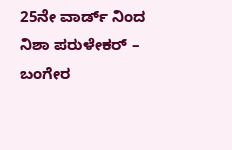25ನೇ ವಾರ್ಡ್ ನಿಂದ ನಿಶಾ ಪರುಳೇಕರ್ – ಬಂಗೇರ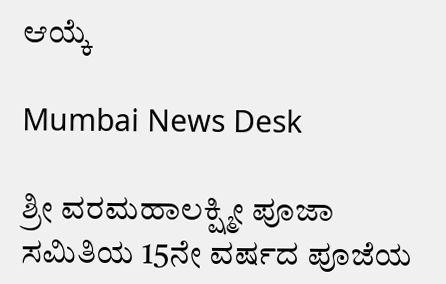ಆಯ್ಕೆ

Mumbai News Desk

ಶ್ರೀ ವರಮಹಾಲಕ್ಷ್ಮೀ ಪೂಜಾ ಸಮಿತಿಯ 15ನೇ ವರ್ಷದ ಪೂಜೆಯ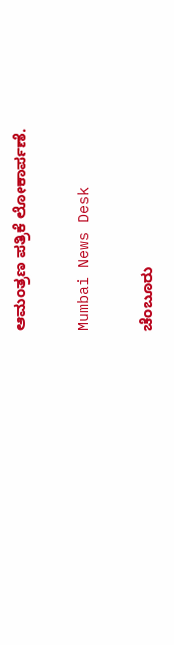ಆಮಂತ್ರಣ ಪತ್ರಿಕೆ ಲೋಕಾರ್ಪಣೆ.

Mumbai News Desk

ಚೆಂಬೂರು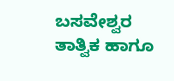ಬಸವೇಶ್ವರ ತಾತ್ವಿಕ ಹಾಗೂ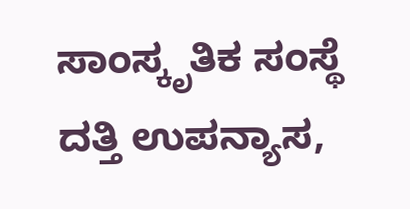ಸಾಂಸ್ಕೃತಿಕ ಸಂಸ್ಥೆ ದತ್ತಿ ಉಪನ್ಯಾಸ,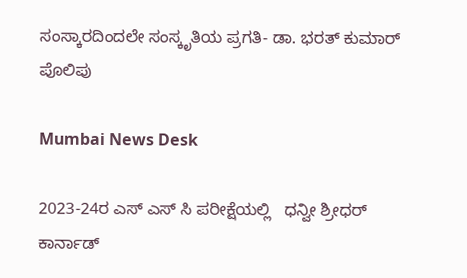ಸಂಸ್ಕಾರದಿಂದಲೇ ಸಂಸ್ಕೃತಿಯ ಪ್ರಗತಿ- ಡಾ. ಭರತ್ ಕುಮಾರ್ ಪೊಲಿಪು

Mumbai News Desk

2023-24ರ ಎಸ್ ಎಸ್ ಸಿ ಪರೀಕ್ಷೆಯಲ್ಲಿ   ಧನ್ವೀ ಶ್ರೀಧರ್ ಕಾರ್ನಾಡ್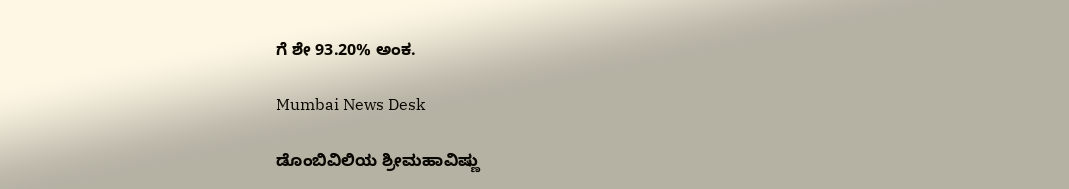ಗೆ ಶೇ 93.20% ಅಂಕ.

Mumbai News Desk

ಡೊಂಬಿವಿಲಿಯ ಶ್ರೀಮಹಾವಿಷ್ಣು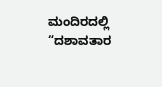ಮಂದಿರದಲ್ಲಿ “ದಶಾವತಾರ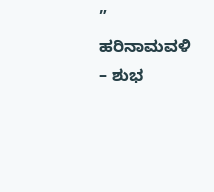” ಹರಿನಾಮವಳಿ – ಶುಭ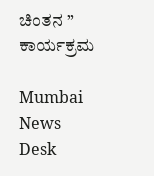ಚಿಂತನ ” ಕಾರ್ಯಕ್ರಮ

Mumbai News Desk